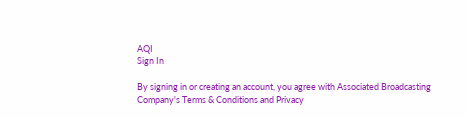AQI
Sign In

By signing in or creating an account, you agree with Associated Broadcasting Company's Terms & Conditions and Privacy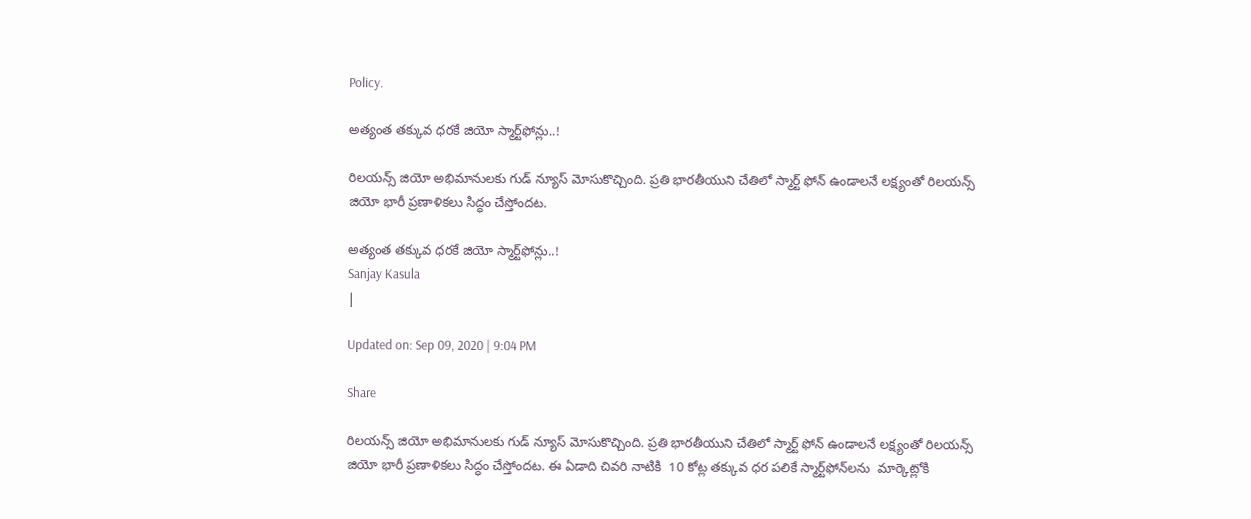Policy.

అత్యంత తక్కువ ధరకే జియో స్మార్ట్‌ఫోన్లు..!

రిలయన్స్ జియో అభిమానులకు గుడ్ న్యూస్ మోసుకొచ్చింది. ప్రతి భారతీయుని చేతిలో స్మార్ట్ ఫోన్ ఉండాలనే లక్ష్యంతో రిలయన్స్ జియో భారీ ప్రణాళికలు సిద్ధం చేస్తోందట.

అత్యంత తక్కువ ధరకే జియో స్మార్ట్‌ఫోన్లు..!
Sanjay Kasula
|

Updated on: Sep 09, 2020 | 9:04 PM

Share

రిలయన్స్ జియో అభిమానులకు గుడ్ న్యూస్ మోసుకొచ్చింది. ప్రతి భారతీయుని చేతిలో స్మార్ట్ ఫోన్ ఉండాలనే లక్ష్యంతో రిలయన్స్ జియో భారీ ప్రణాళికలు సిద్ధం చేస్తోందట. ఈ ఏడాది చివరి నాటికి  10 కోట్ల తక్కువ ధర పలికే స్మార్ట్‌ఫోన్‌లను  మార్కెట్లోకి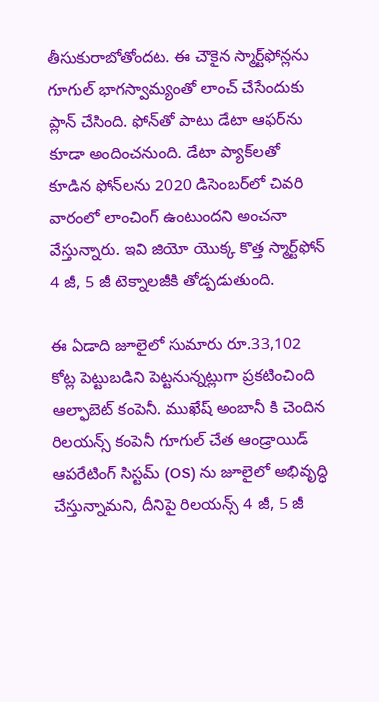తీసుకురాబోతోందట. ఈ చౌకైన స్మార్ట్‌ఫోన్లను గూగుల్ భాగస్వామ్యంతో లాంచ్ చేసేందుకు ప్లాన్ చేసింది. ఫోన్‌తో పాటు డేటా ఆఫర్‌ను కూడా అందించనుంది. డేటా ప్యాక్‌లతో కూడిన ఫోన్‌లను 2020 డిసెంబర్‌లో చివరి వారంలో లాంచింగ్ ఉంటుందని అంచనా వేస్తున్నారు. ఇవి జియో యొక్క కొత్త స్మార్ట్‌ఫోన్ 4 జీ, 5 జీ టెక్నాలజీకి తోడ్పడుతుంది.

ఈ ఏడాది జూలైలో సుమారు రూ.33,102 కోట్ల పెట్టుబడిని పెట్టనున్నట్లుగా ప్రకటించింది ఆల్ఫాబెట్ కంపెనీ. ముఖేష్ అంబానీ కి చెందిన రిలయన్స్ కంపెనీ గూగుల్ చేత ఆండ్రాయిడ్ ఆపరేటింగ్ సిస్టమ్ (OS) ను జూలైలో అభివృద్ధి చేస్తున్నామని, దీనిపై రిలయన్స్ 4 జీ, 5 జీ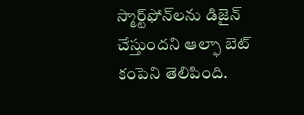స్మార్ట్‌ఫోన్‌లను డిజైన్ చేస్తుందని ఆల్ఫా బెట్ కంపెని తెలిపింది.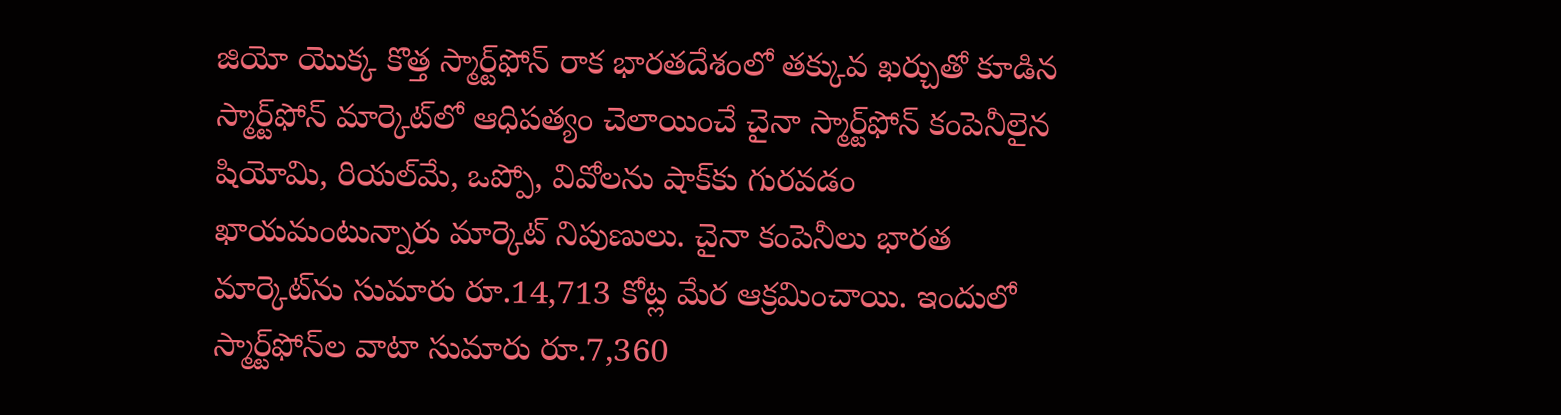జియో యొక్క కొత్త స్మార్ట్‌ఫోన్ రాక భారతదేశంలో తక్కువ ఖర్చుతో కూడిన స్మార్ట్‌ఫోన్ మార్కెట్‌లో ఆధిపత్యం చెలాయించే చైనా స్మార్ట్‌ఫోన్ కంపెనీలైన షియోమి, రియల్‌మే, ఒప్పో, వివోలను షాక్‌కు గురవడం ఖాయమంటున్నారు మార్కెట్ నిపుణులు. చైనా కంపెనీలు భారత మార్కెట్‌ను సుమారు రూ.14,713 కోట్ల మేర ఆక్రమించాయి. ఇందులో స్మార్ట్‌ఫోన్‌ల వాటా సుమారు రూ.7,360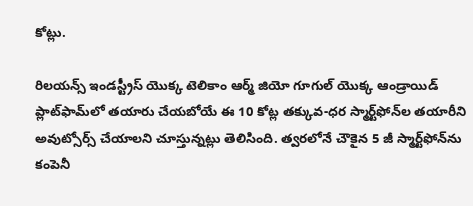కోట్లు.

రిలయన్స్ ఇండస్ట్రీస్ యొక్క టెలికాం ఆర్మ్ జియో గూగుల్ యొక్క ఆండ్రాయిడ్ ప్లాట్‌ఫామ్‌లో తయారు చేయబోయే ఈ 10 కోట్ల తక్కువ-ధర స్మార్ట్‌ఫోన్‌ల తయారీని అవుట్సోర్స్ చేయాలని చూస్తున్నట్లు తెలిసింది. త్వరలోనే చౌకైన 5 జీ స్మార్ట్‌ఫోన్‌ను కంపెనీ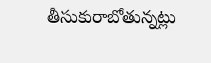తీసుకురాబోతున్నట్లు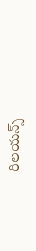రిలయన్స్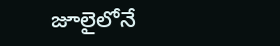జూలైలోనే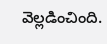వెల్లడించింది.